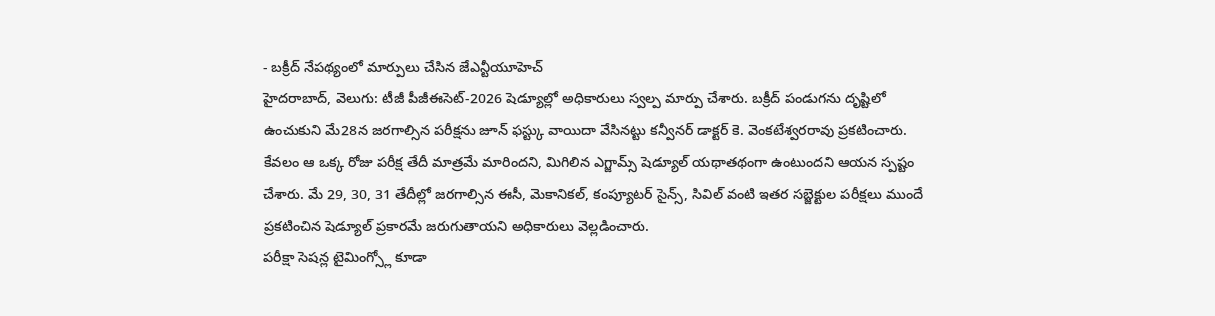- బక్రీద్ నేపథ్యంలో మార్పులు చేసిన జేఎన్టీయూహెచ్
హైదరాబాద్, వెలుగు: టీజీ పీజీఈసెట్-2026 షెడ్యూల్లో అధికారులు స్వల్ప మార్పు చేశారు. బక్రీద్ పండుగను దృష్టిలో ఉంచుకుని మే28న జరగాల్సిన పరీక్షను జూన్ ఫస్ట్కు వాయిదా వేసినట్టు కన్వీనర్ డాక్టర్ కె. వెంకటేశ్వరరావు ప్రకటించారు. కేవలం ఆ ఒక్క రోజు పరీక్ష తేదీ మాత్రమే మారిందని, మిగిలిన ఎగ్జామ్స్ షెడ్యూల్ యథాతథంగా ఉంటుందని ఆయన స్పష్టం చేశారు. మే 29, 30, 31 తేదీల్లో జరగాల్సిన ఈసీ, మెకానికల్, కంప్యూటర్ సైన్స్, సివిల్ వంటి ఇతర సబ్జెక్టుల పరీక్షలు ముందే ప్రకటించిన షెడ్యూల్ ప్రకారమే జరుగుతాయని అధికారులు వెల్లడించారు.
పరీక్షా సెషన్ల టైమింగ్స్లో కూడా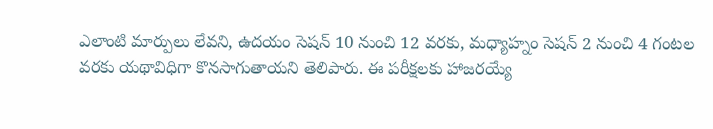ఎలాంటి మార్పులు లేవని, ఉదయం సెషన్ 10 నుంచి 12 వరకు, మధ్యాహ్నం సెషన్ 2 నుంచి 4 గంటల వరకు యథావిధిగా కొనసాగుతాయని తెలిపారు. ఈ పరీక్షలకు హాజరయ్యే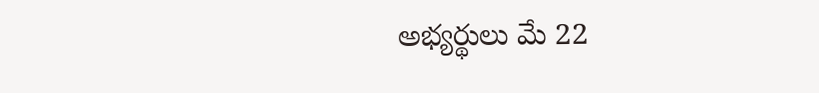అభ్యర్థులు మే 22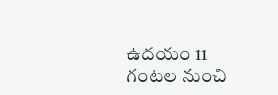ఉదయం 11 గంటల నుంచి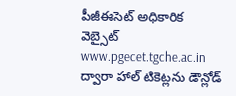పీజీఈసెట్ అధికారిక వెబ్సైట్ www.pgecet.tgche.ac.in ద్వారా హాల్ టికెట్లను డౌన్లోడ్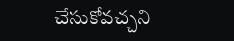చేసుకోవచ్చని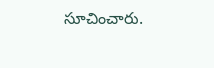సూచించారు.